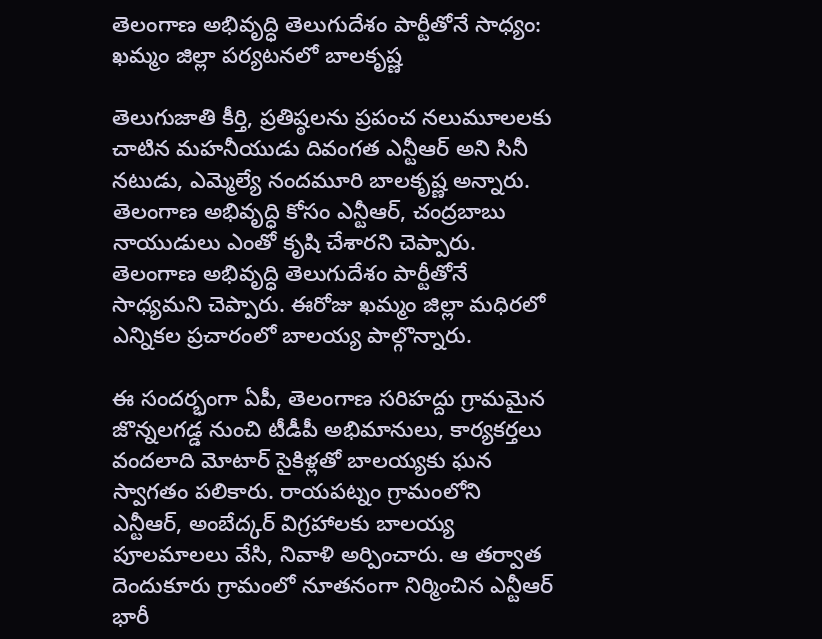తెలంగాణ అభివృద్ధి తెలుగుదేశం పార్టీతోనే సాధ్యం: ఖమ్మం జిల్లా పర్యటనలో బాలకృష్ణ

తెలుగుజాతి కీర్తి, ప్రతిష్ఠలను ప్రపంచ నలుమూలలకు చాటిన మహనీయుడు దివంగత ఎన్టీఆర్ అని సినీ నటుడు, ఎమ్మెల్యే నందమూరి బాలకృష్ణ అన్నారు. తెలంగాణ అభివృద్ధి కోసం ఎన్టీఆర్, చంద్రబాబు నాయుడులు ఎంతో కృషి చేశారని చెప్పారు. తెలంగాణ అభివృద్ధి తెలుగుదేశం పార్టీతోనే సాధ్యమని చెప్పారు. ఈరోజు ఖమ్మం జిల్లా మధిరలో ఎన్నికల ప్రచారంలో బాలయ్య పాల్గొన్నారు.

ఈ సందర్భంగా ఏపీ, తెలంగాణ సరిహద్దు గ్రామమైన జొన్నలగడ్డ నుంచి టీడీపీ అభిమానులు, కార్యకర్తలు వందలాది మోటార్ సైకిళ్లతో బాలయ్యకు ఘన స్వాగతం పలికారు. రాయపట్నం గ్రామంలోని ఎన్టీఆర్, అంబేద్కర్ విగ్రహాలకు బాలయ్య పూలమాలలు వేసి, నివాళి అర్పించారు. ఆ తర్వాత దెందుకూరు గ్రామంలో నూతనంగా నిర్మించిన ఎన్టీఆర్ భారీ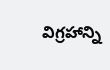విగ్రహాన్ని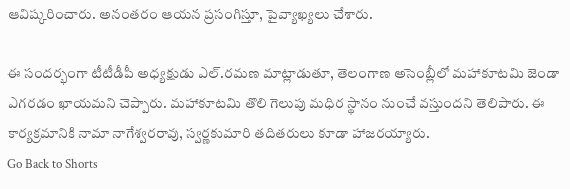ఆవిష్కరించారు. అనంతరం ఆయన ప్రసంగిస్తూ, పైవ్యాఖ్యలు చేశారు.

ఈ సందర్భంగా టీటీడీపీ అధ్యక్షుడు ఎల్.రమణ మాట్లాడుతూ, తెలంగాణ అసెంబ్లీలో మహాకూటమి జెండా ఎగరడం ఖాయమని చెప్పారు. మహాకూటమి తొలి గెలుపు మధిర స్థానం నుంచే వస్తుందని తెలిపారు. ఈ కార్యక్రమానికి నామా నాగేశ్వరరావు, స్వర్ణకుమారి తదితరులు కూడా హాజరయ్యారు.
Go Back to Shorts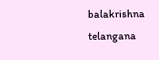balakrishna
telangana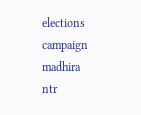elections
campaign
madhira
ntr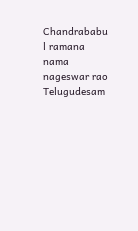Chandrababu
l ramana
nama nageswar rao
Telugudesam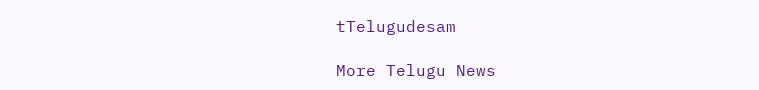tTelugudesam

More Telugu News